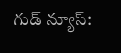గుడ్ న్యూస్: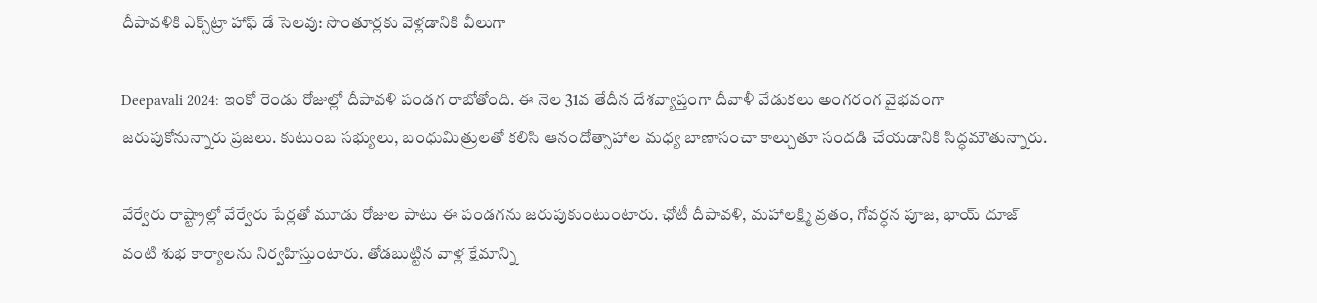దీపావళికి ఎక్స్‌ట్రా హాఫ్ డే సెలవు: సొంతూర్లకు వెళ్లడానికి వీలుగా

Deepavali 2024: ఇంకో రెండు రోజుల్లో దీపావళి పండగ రాబోతోంది. ఈ నెల 31వ తేదీన దేశవ్యాప్తంగా దీవాళీ వేడుకలు అంగరంగ వైభవంగా జరుపుకోనున్నారు ప్రజలు. కుటుంబ సభ్యులు, బంధుమిత్రులతో కలిసి ఆనందోత్సాహాల మధ్య బాణాసంచా కాల్చుతూ సందడి చేయడానికి సిద్ధమౌతున్నారు.

వేర్వేరు రాష్ట్రాల్లో వేర్వేరు పేర్లతో మూడు రోజుల పాటు ఈ పండగను జరుపుకుంటుంటారు. ఛోటీ దీపావళి, మహాలక్ష్మి వ్రతం, గోవర్ధన పూజ, భాయ్ దూజ్ వంటి శుభ కార్యాలను నిర్వహిస్తుంటారు. తోడబుట్టిన వాళ్ల క్షేమాన్ని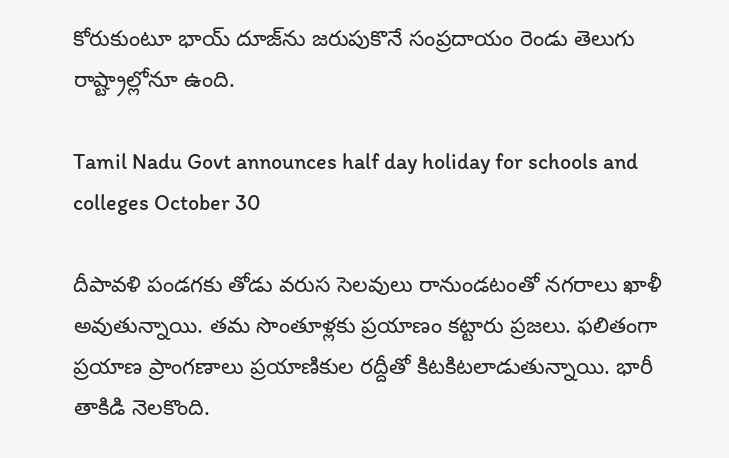కోరుకుంటూ భాయ్ దూజ్‌ను జరుపుకొనే సంప్రదాయం రెండు తెలుగు రాష్ట్రాల్లోనూ ఉంది.

Tamil Nadu Govt announces half day holiday for schools and colleges October 30

దీపావళి పండగకు తోడు వరుస సెలవులు రానుండటంతో నగరాలు ఖాళీ అవుతున్నాయి. తమ సొంతూళ్లకు ప్రయాణం కట్టారు ప్రజలు. ఫలితంగా ప్రయాణ ప్రాంగణాలు ప్రయాణికుల రద్దీతో కిటకిటలాడుతున్నాయి. భారీ తాకిడి నెలకొంది.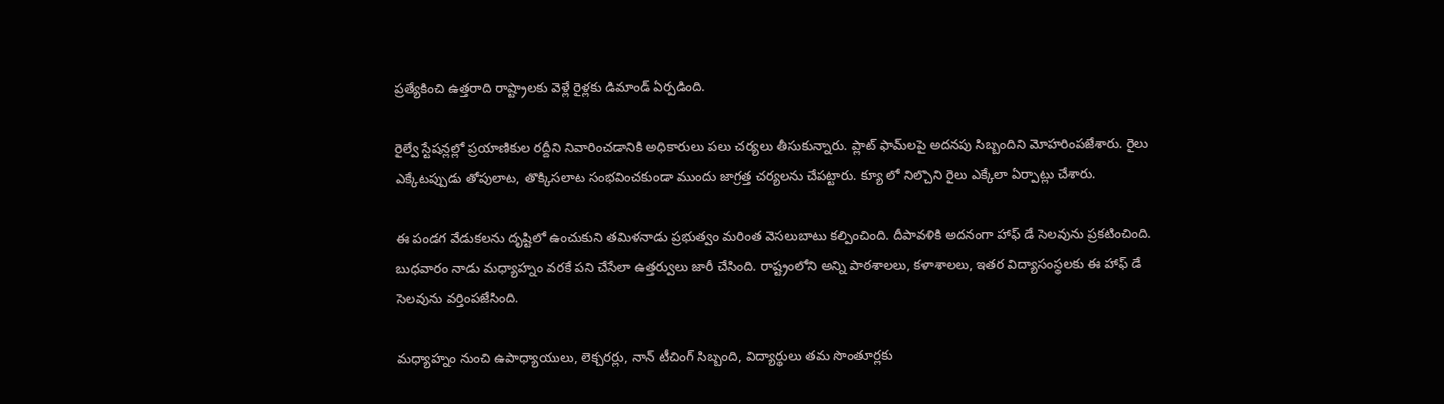ప్రత్యేకించి ఉత్తరాది రాష్ట్రాలకు వెళ్లే రైళ్లకు డిమాండ్ ఏర్పడింది.

రైల్వే స్టేషన్లల్లో ప్రయాణికుల రద్దీని నివారించడానికి అధికారులు పలు చర్యలు తీసుకున్నారు. ప్లాట్ ఫామ్‌లపై అదనపు సిబ్బందిని మోహరింపజేశారు. రైలు ఎక్కేటప్పుడు తోపులాట, తొక్కిసలాట సంభవించకుండా ముందు జాగ్రత్త చర్యలను చేపట్టారు. క్యూ లో నిల్చొని రైలు ఎక్కేలా ఏర్పాట్లు చేశారు.

ఈ పండగ వేడుకలను దృష్టిలో ఉంచుకుని తమిళనాడు ప్రభుత్వం మరింత వెసలుబాటు కల్పించింది. దీపావళికి అదనంగా హాఫ్ డే సెలవును ప్రకటించింది. బుధవారం నాడు మధ్యాహ్నం వరకే పని చేసేలా ఉత్తర్వులు జారీ చేసింది. రాష్ట్రంలోని అన్ని పాఠశాలలు, కళాశాలలు, ఇతర విద్యాసంస్థలకు ఈ హాఫ్ డే సెలవును వర్తింపజేసింది.

మధ్యాహ్నం నుంచి ఉపాధ్యాయులు, లెక్చరర్లు, నాన్ టీచింగ్ సిబ్బంది, విద్యార్థులు తమ సొంతూర్లకు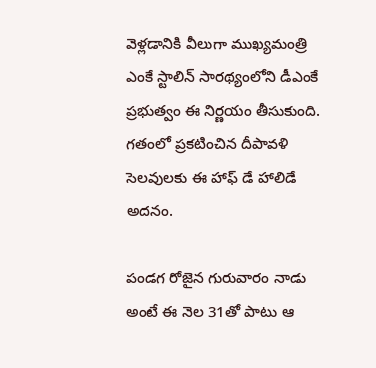వెళ్లడానికి వీలుగా ముఖ్యమంత్రి ఎంకే స్టాలిన్ సారథ్యంలోని డీఎంకే ప్రభుత్వం ఈ నిర్ణయం తీసుకుంది. గతంలో ప్రకటించిన దీపావళి సెలవులకు ఈ హాఫ్ డే హాలిడే అదనం.

పండగ రోజైన గురువారం నాడు అంటే ఈ నెల 31తో పాటు ఆ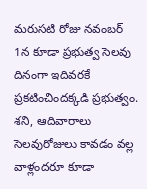మరుసటి రోజు నవంబర్ 1న కూడా ప్రభుత్వ సెలవు దినంగా ఇదివరకే ప్రకటించిందక్కడి ప్రభుత్వం. శని, ఆదివారాలు సెలవురోజులు కావడం వల్ల వాళ్లందరూ కూడా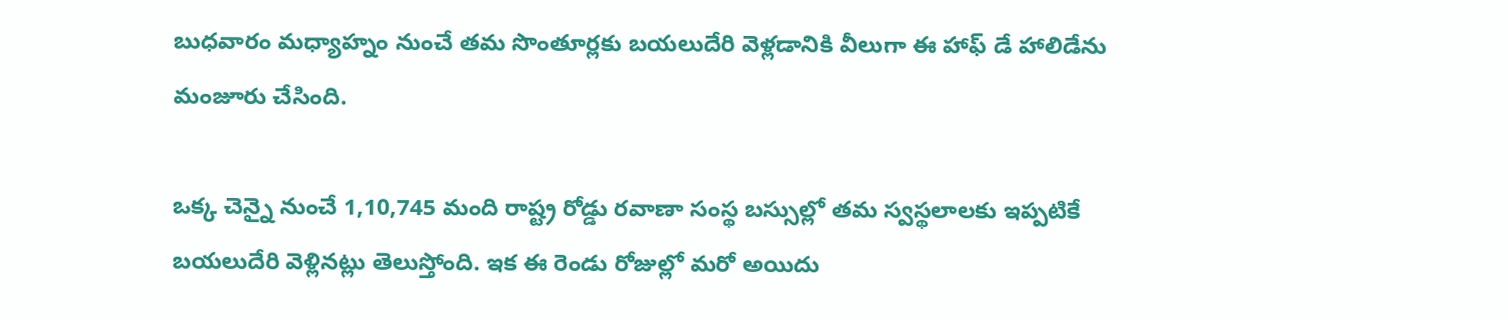బుధవారం మధ్యాహ్నం నుంచే తమ సొంతూర్లకు బయలుదేరి వెళ్లడానికి వీలుగా ఈ హాఫ్ డే హాలిడేను మంజూరు చేసింది.

ఒక్క చెన్నై నుంచే 1,10,745 మంది రాష్ట్ర రోడ్డు రవాణా సంస్థ బస్సుల్లో తమ స్వస్థలాలకు ఇప్పటికే బయలుదేరి వెళ్లినట్లు తెలుస్తోంది. ఇక ఈ రెండు రోజుల్లో మరో అయిదు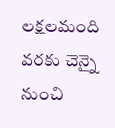లక్షలమంది వరకు చెన్నై నుంచి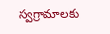స్వగ్రామాలకు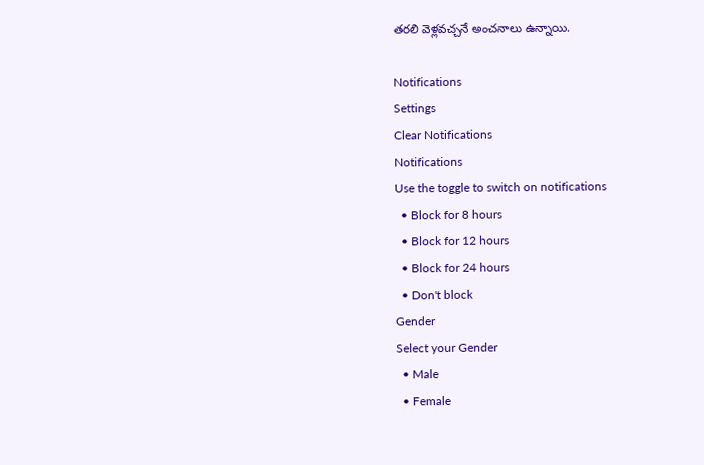తరలి వెళ్లవచ్చనే అంచనాలు ఉన్నాయి.

Notifications
Settings
Clear Notifications
Notifications
Use the toggle to switch on notifications
  • Block for 8 hours
  • Block for 12 hours
  • Block for 24 hours
  • Don't block
Gender
Select your Gender
  • Male
  • Female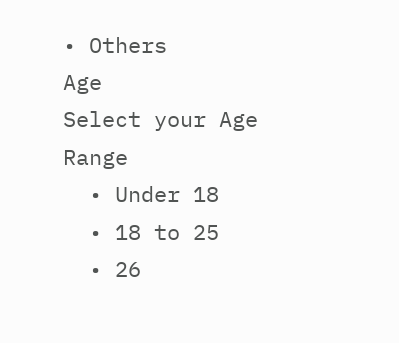• Others
Age
Select your Age Range
  • Under 18
  • 18 to 25
  • 26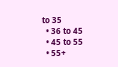to 35
  • 36 to 45
  • 45 to 55
  • 55+